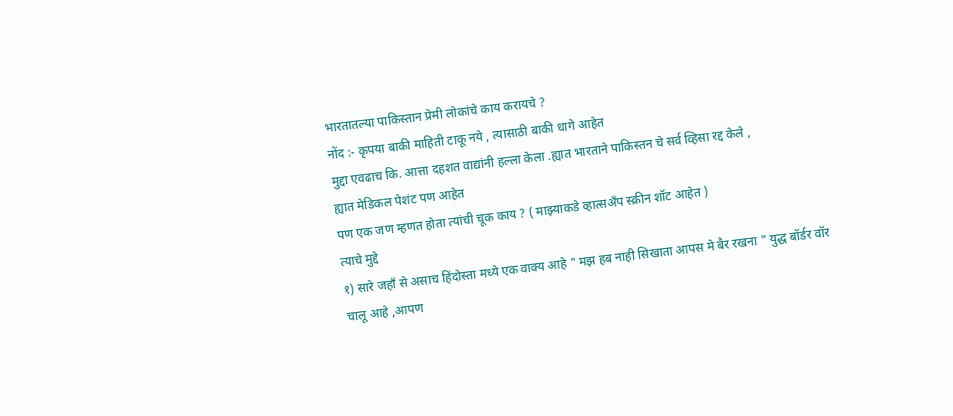भारतातल्या पाकिस्तान प्रेमी लोकांचे काय करायचे ?
नोंद :- कृपया बाकी माहिती टाकू नये , त्यासाठी बाकी धागे आहेत
मुद्दा एवढाच कि. आत्ता दहशत वाद्यांनी हल्ला केला .ह्यात भारताने पाकिस्तन चे सर्व व्हिसा रद्द केले ,
ह्यात मेडिकल पेशंट पण आहेत
पण एक जण म्हणत होता त्यांची चूक काय ? ( माझ्याकडे व्हात्सअँप स्क्रीन शॉट आहेत )
त्याचे मुद्दे
१) सारे जहाँ से असाच हिंदोस्ता मध्ये एक वाक्य आहे " मझ हब नाही सिखाता आपस मे बैर रखना " युद्ध बॉर्डर वॉर चालू आहे ,आपण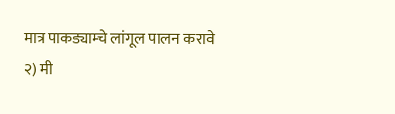मात्र पाकड्याम्चे लांगूल पालन करावे
२) मी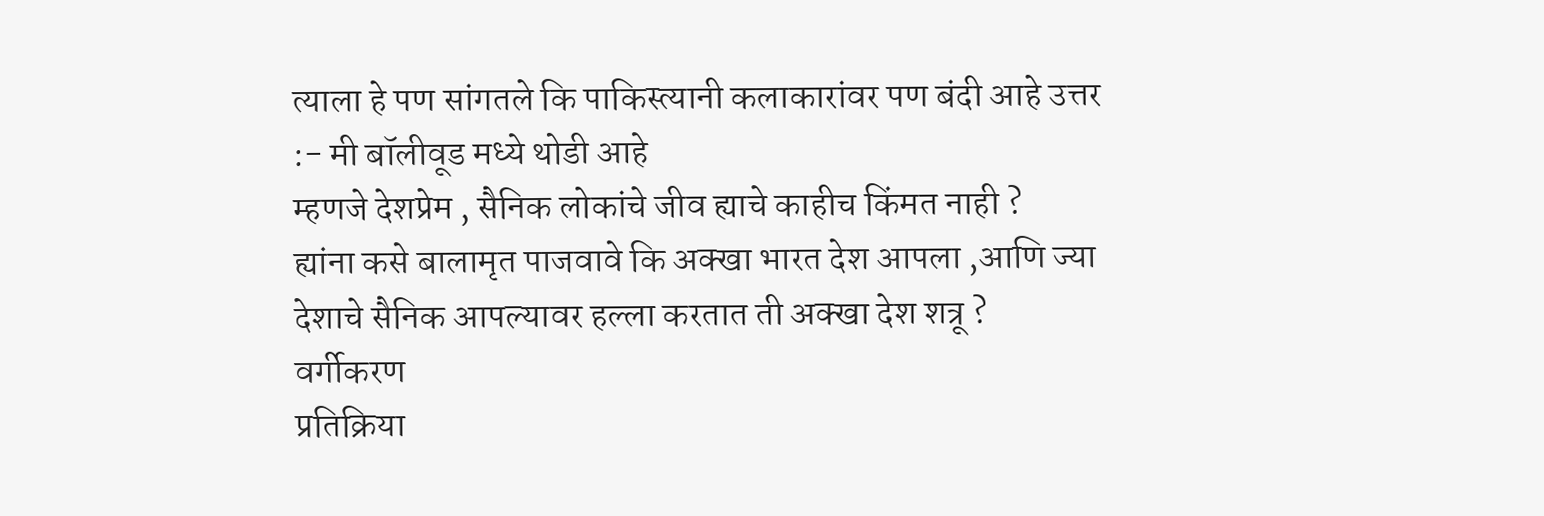त्याला हे पण सांगतले कि पाकिस्त्यानी कलाकारांवर पण बंदी आहे उत्तर :- मी बॉलीवूड मध्ये थोडी आहे
म्हणजे देशप्रेम , सैनिक लोकांचे जीव ह्याचे काहीच किंमत नाही ?
ह्यांना कसे बालामृत पाजवावे कि अक्खा भारत देश आपला ,आणि ज्या देशाचे सैनिक आपल्यावर हल्ला करतात ती अक्खा देश शत्रू ?
वर्गीकरण
प्रतिक्रिया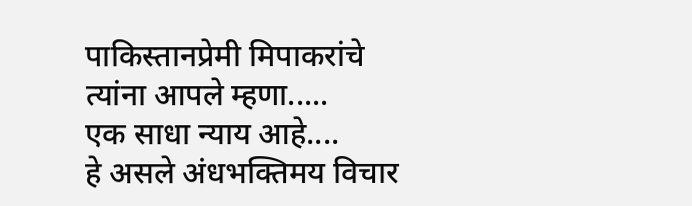पाकिस्तानप्रेमी मिपाकरांचे
त्यांना आपले म्हणा.....
एक साधा न्याय आहे....
हे असले अंधभक्तिमय विचार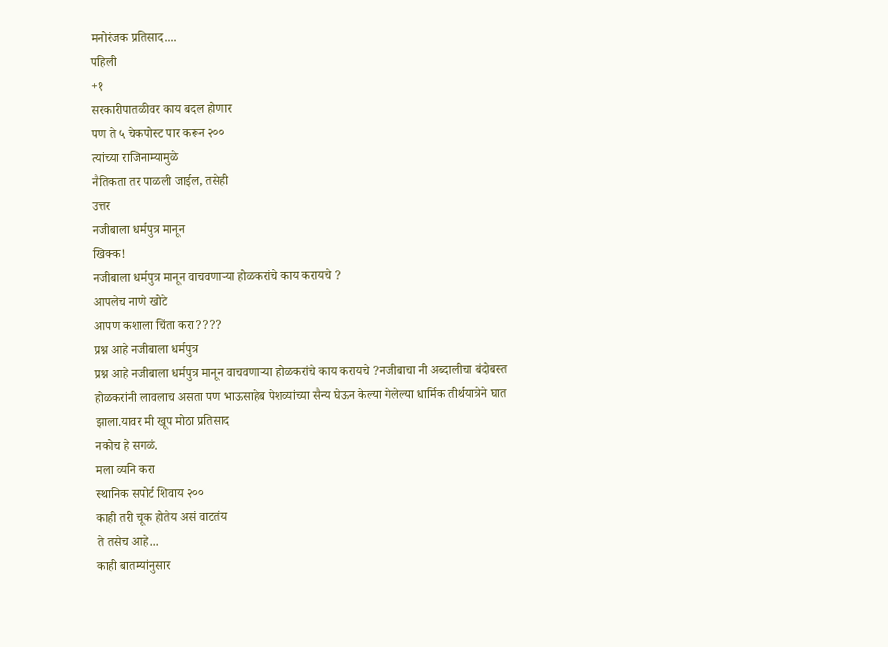मनोरंजक प्रतिसाद....
पहिली
+१
सरकारीपातळीवर काय बदल होणार
पण ते ५ चेकपोस्ट पार करून २००
त्यांच्या राजिनाम्यामुळे
नैतिकता तर पाळली जाईल, तसेही
उत्तर
नजीबाला धर्मपुत्र मानून
खिक्क!
नजीबाला धर्मपुत्र मानून वाचवणाऱ्या होळकरांचे काय करायचे ?
आपलेच नाणे खोटे
आपण कशाला चिंता करा????
प्रश्न आहे नजीबाला धर्मपुत्र
प्रश्न आहे नजीबाला धर्मपुत्र मानून वाचवणाऱ्या होळकरांचे काय करायचे ?नजीबाचा नी अब्दालीचा बंदोबस्त होळकरांनी लावलाच असता पण भाऊसाहेब पेशव्यांच्या सैन्य घेऊन केल्या गेलेल्या धार्मिक तीर्थयात्रेने घात झाला.यावर मी खूप मोठा प्रतिसाद
नकोच हे सगळं.
मला व्यनि करा
स्थानिक सपोर्ट शिवाय २००
काही तरी चूक होतेय असं वाटतंय
ते तसेच आहे...
काही बातम्यांनुसार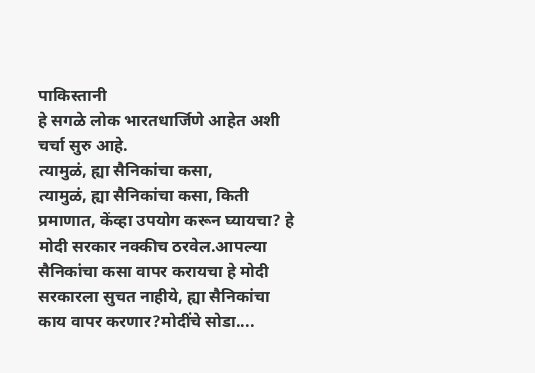पाकिस्तानी
हे सगळे लोक भारतधार्जिणे आहेत अशी चर्चा सुरु आहे.
त्यामुळं, ह्या सैनिकांचा कसा,
त्यामुळं, ह्या सैनिकांचा कसा, किती प्रमाणात, केंव्हा उपयोग करून घ्यायचा? हे मोदी सरकार नक्कीच ठरवेल.आपल्या सैनिकांचा कसा वापर करायचा हे मोदी सरकारला सुचत नाहीये, ह्या सैनिकांचा काय वापर करणार?मोदींचे सोडा....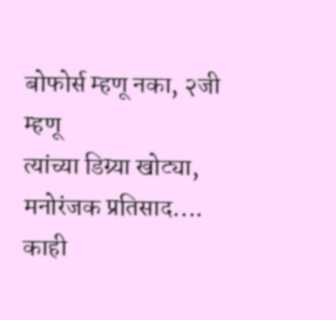बोफोर्स म्हणू नका, २जी म्हणू
त्यांच्या डिग्र्या खोट्या,
मनोरंजक प्रतिसाद....
काही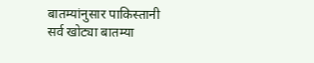बातम्यांनुसार पाकिस्तानी
सर्व खोट्या बातम्या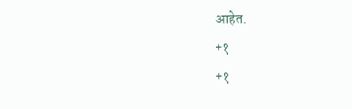आहेत.
+१
+१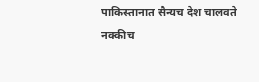पाकिस्तानात सैन्यच देश चालवते
नक्कीच